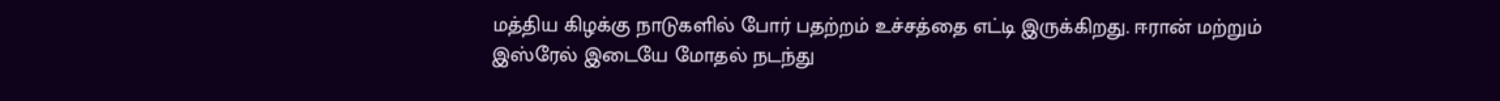மத்திய கிழக்கு நாடுகளில் போர் பதற்றம் உச்சத்தை எட்டி இருக்கிறது. ஈரான் மற்றும் இஸ்ரேல் இடையே மோதல் நடந்து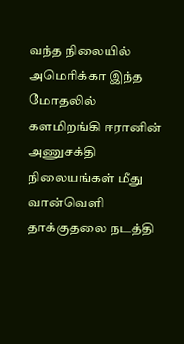வந்த நிலையில் அமெரிக்கா இந்த மோதலில் களமிறங்கி ஈரானின் அணுசக்தி நிலையங்கள் மீது வான்வெளி தாக்குதலை நடத்தி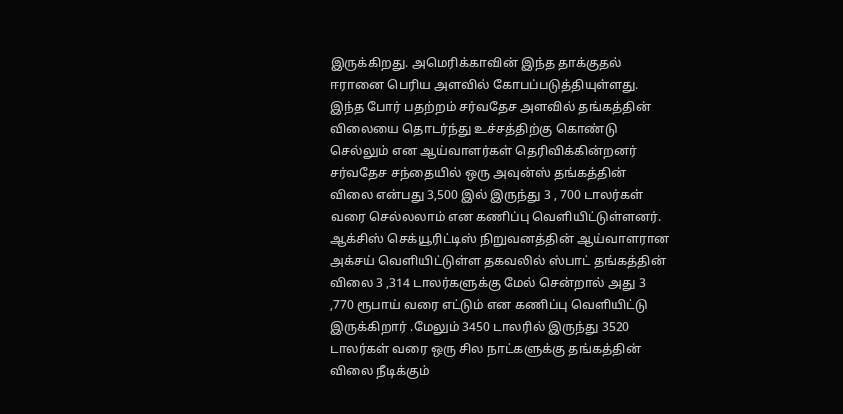இருக்கிறது. அமெரிக்காவின் இந்த தாக்குதல் ஈரானை பெரிய அளவில் கோபப்படுத்தியுள்ளது.
இந்த போர் பதற்றம் சர்வதேச அளவில் தங்கத்தின் விலையை தொடர்ந்து உச்சத்திற்கு கொண்டு செல்லும் என ஆய்வாளர்கள் தெரிவிக்கின்றனர் சர்வதேச சந்தையில் ஒரு அவுன்ஸ் தங்கத்தின் விலை என்பது 3,500 இல் இருந்து 3 , 700 டாலர்கள் வரை செல்லலாம் என கணிப்பு வெளியிட்டுள்ளனர். ஆக்சிஸ் செக்யூரிட்டிஸ் நிறுவனத்தின் ஆய்வாளரான அக்சய் வெளியிட்டுள்ள தகவலில் ஸ்பாட் தங்கத்தின் விலை 3 ,314 டாலர்களுக்கு மேல் சென்றால் அது 3 ,770 ரூபாய் வரை எட்டும் என கணிப்பு வெளியிட்டு இருக்கிறார் .மேலும் 3450 டாலரில் இருந்து 3520 டாலர்கள் வரை ஒரு சில நாட்களுக்கு தங்கத்தின் விலை நீடிக்கும்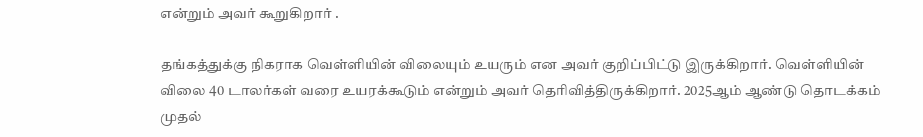என்றும் அவர் கூறுகிறார் .

தங்கத்துக்கு நிகராக வெள்ளியின் விலையும் உயரும் என அவர் குறிப்பிட்டு இருக்கிறார். வெள்ளியின் விலை 40 டாலர்கள் வரை உயரக்கூடும் என்றும் அவர் தெரிவித்திருக்கிறார். 2025ஆம் ஆண்டு தொடக்கம் முதல்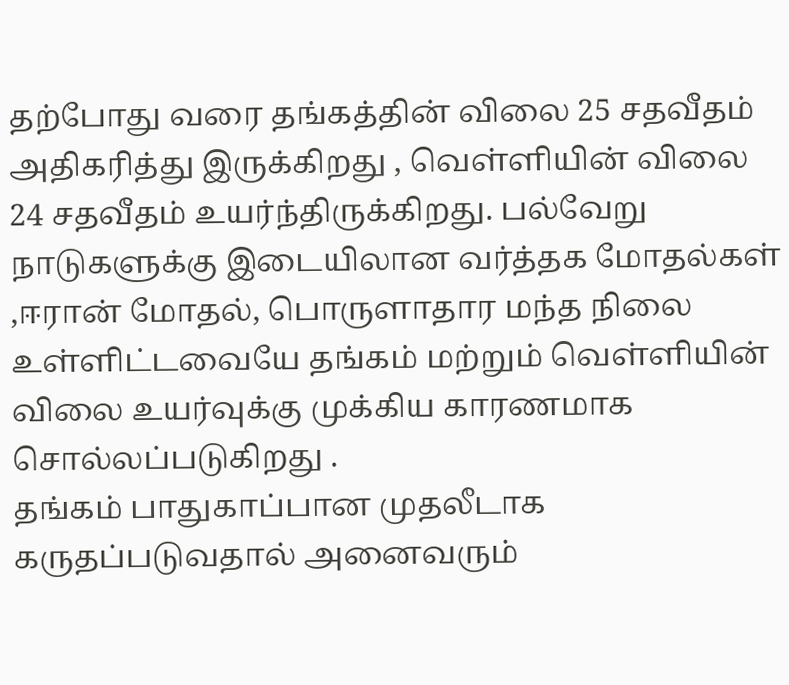தற்போது வரை தங்கத்தின் விலை 25 சதவீதம் அதிகரித்து இருக்கிறது , வெள்ளியின் விலை 24 சதவீதம் உயர்ந்திருக்கிறது. பல்வேறு நாடுகளுக்கு இடையிலான வர்த்தக மோதல்கள் ,ஈரான் மோதல், பொருளாதார மந்த நிலை உள்ளிட்டவையே தங்கம் மற்றும் வெள்ளியின் விலை உயர்வுக்கு முக்கிய காரணமாக சொல்லப்படுகிறது .
தங்கம் பாதுகாப்பான முதலீடாக கருதப்படுவதால் அனைவரும்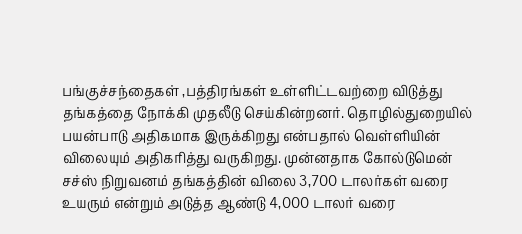பங்குச்சந்தைகள் ,பத்திரங்கள் உள்ளிட்டவற்றை விடுத்து தங்கத்தை நோக்கி முதலீடு செய்கின்றனர். தொழில்துறையில் பயன்பாடு அதிகமாக இருக்கிறது என்பதால் வெள்ளியின் விலையும் அதிகரித்து வருகிறது. முன்னதாக கோல்டுமென் சச்ஸ் நிறுவனம் தங்கத்தின் விலை 3,700 டாலர்கள் வரை உயரும் என்றும் அடுத்த ஆண்டு 4,000 டாலர் வரை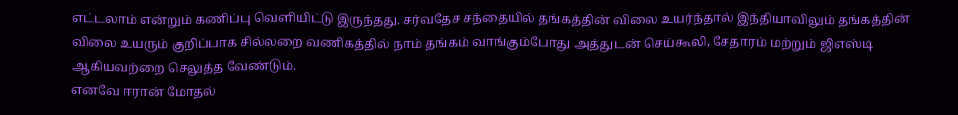எட்டலாம் என்றும் கணிப்பு வெளியிட்டு இருந்தது. சர்வதேச சந்தையில் தங்கத்தின் விலை உயர்ந்தால் இந்தியாவிலும் தங்கத்தின் விலை உயரும் குறிப்பாக சில்லறை வணிகத்தில் நாம் தங்கம் வாங்கும்போது அத்துடன் செய்கூலி, சேதாரம் மற்றும் ஜிஎஸ்டி ஆகியவற்றை செலுத்த வேண்டும்.
எனவே ஈரான் மோதல்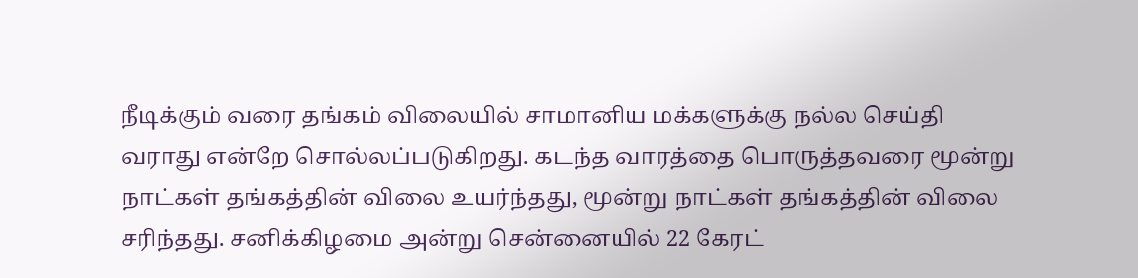நீடிக்கும் வரை தங்கம் விலையில் சாமானிய மக்களுக்கு நல்ல செய்தி வராது என்றே சொல்லப்படுகிறது. கடந்த வாரத்தை பொருத்தவரை மூன்று நாட்கள் தங்கத்தின் விலை உயர்ந்தது, மூன்று நாட்கள் தங்கத்தின் விலை சரிந்தது. சனிக்கிழமை அன்று சென்னையில் 22 கேரட்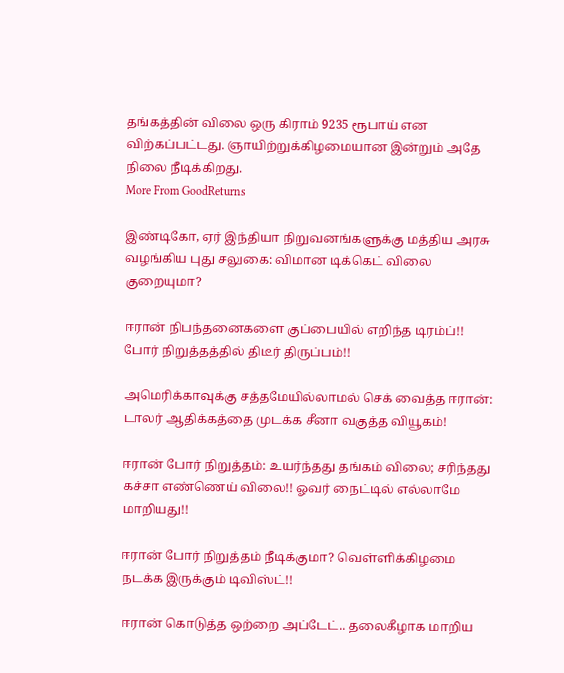தங்கத்தின் விலை ஒரு கிராம் 9235 ரூபாய் என விற்கப்பட்டது. ஞாயிற்றுக்கிழமையான இன்றும் அதே நிலை நீடிக்கிறது.
More From GoodReturns

இண்டிகோ, ஏர் இந்தியா நிறுவனங்களுக்கு மத்திய அரசு வழங்கிய புது சலுகை: விமான டிக்கெட் விலை குறையுமா?

ஈரான் நிபந்தனைகளை குப்பையில் எறிந்த டிரம்ப்!! போர் நிறுத்தத்தில் திடீர் திருப்பம்!!

அமெரிக்காவுக்கு சத்தமேயில்லாமல் செக் வைத்த ஈரான்: டாலர் ஆதிக்கத்தை முடக்க சீனா வகுத்த வியூகம்!

ஈரான் போர் நிறுத்தம்: உயர்ந்தது தங்கம் விலை; சரிந்தது கச்சா எண்ணெய் விலை!! ஓவர் நைட்டில் எல்லாமே மாறியது!!

ஈரான் போர் நிறுத்தம் நீடிக்குமா? வெள்ளிக்கிழமை நடக்க இருக்கும் டிவிஸ்ட்!!

ஈரான் கொடுத்த ஒற்றை அப்டேட்.. தலைகீழாக மாறிய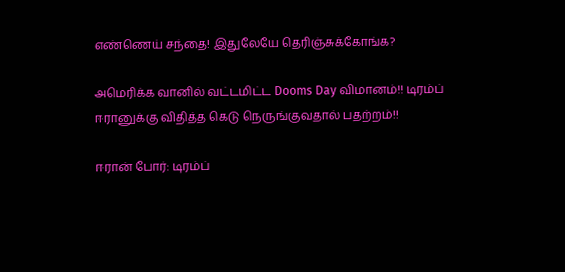எண்ணெய் சந்தை! இதுலேயே தெரிஞ்சுக்கோங்க?

அமெரிக்க வானில் வட்டமிட்ட Dooms Day விமானம்!! டிரம்ப் ஈரானுக்கு விதித்த கெடு நெருங்குவதால் பதற்றம்!!

ஈரான் போர்: டிரம்ப்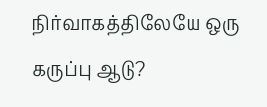நிர்வாகத்திலேயே ஒரு கருப்பு ஆடு?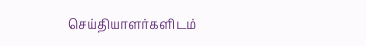செய்தியாளர்களிடம்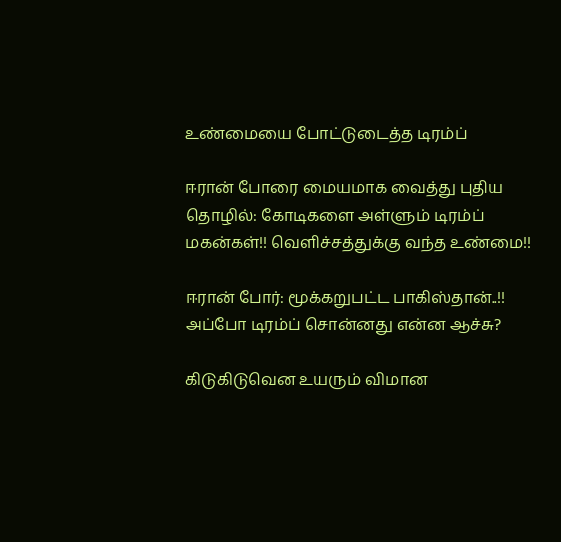உண்மையை போட்டுடைத்த டிரம்ப்

ஈரான் போரை மையமாக வைத்து புதிய தொழில்: கோடிகளை அள்ளும் டிரம்ப் மகன்கள்!! வெளிச்சத்துக்கு வந்த உண்மை!!

ஈரான் போர்: மூக்கறுபட்ட பாகிஸ்தான்..!! அப்போ டிரம்ப் சொன்னது என்ன ஆச்சு?

கிடுகிடுவென உயரும் விமான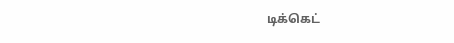டிக்கெட்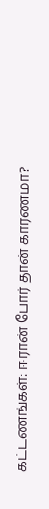கட்டணங்கள்: ஈரான் போர் தான் காரணமா?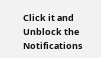Click it and Unblock the Notifications